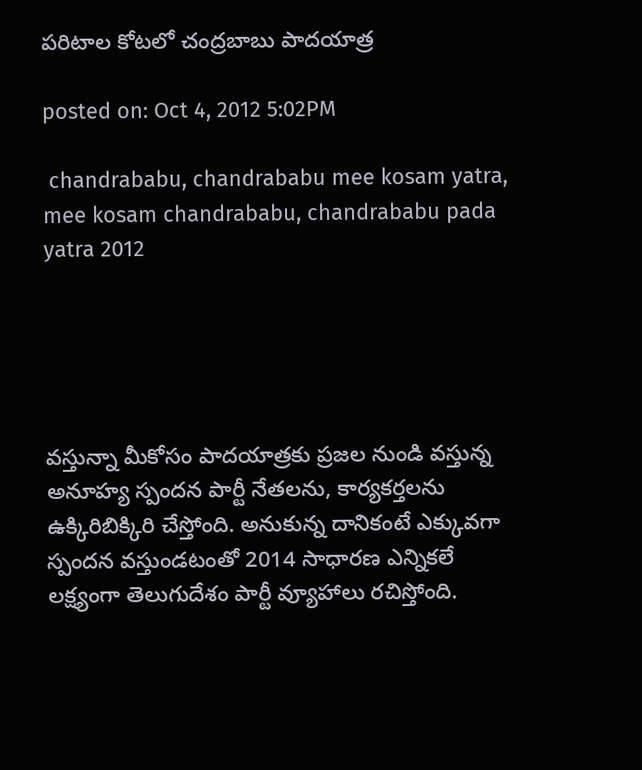పరిటాల కోటలో చంద్రబాబు పాదయాత్ర

posted on: Oct 4, 2012 5:02PM

 chandrababu, chandrababu mee kosam yatra, mee kosam chandrababu, chandrababu pada yatra 2012





వస్తున్నా మీకోసం పాదయాత్రకు ప్రజల నుండి వస్తున్న అనూహ్య స్పందన పార్టీ నేతలను, కార్యకర్తలను ఉక్కిరిబిక్కిరి చేస్తోంది. అనుకున్న దానికంటే ఎక్కువగా స్పందన వస్తుండటంతో 2014 సాధారణ ఎన్నికలే లక్ష్యంగా తెలుగుదేశం పార్టీ వ్యూహాలు రచిస్తోంది.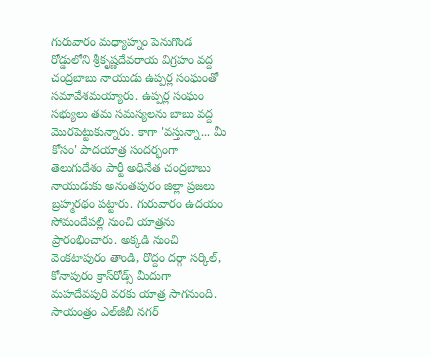గురువారం మధ్యాహ్నం పెనుగొండ రోడ్డులోని శ్రీకృష్ణదేవరాయ విగ్రహం వద్ద చంద్రబాబు నాయుడు ఉప్పర్ల సంఘంతో సమావేశమయ్యారు. ఉప్పర్ల సంఘం సభ్యులు తమ సమస్యలను బాబు వద్ద మొరపెట్టుకున్నారు. కాగా 'వస్తున్నా... మీ కోసం' పాదయాత్ర సందర్భంగా తెలుగుదేశం పార్టీ అధినేత చంద్రబాబు నాయుడుకు అనంతపురం జిల్లా ప్రజలు బ్రహ్మరథం పట్టారు. గురువారం ఉదయం సోమందేపల్లి నుంచి యాత్రను ప్రారంభించారు. అక్కడి నుంచి వెంకటాపురం తాండి, రొద్దం దర్గా సర్కిల్, కోనాపురం క్రాస్‌రోడ్స్ మీదుగా మహదేవపురి వరకు యాత్ర సాగనుంది. సాయంత్రం ఎల్‌జీబీ నగర్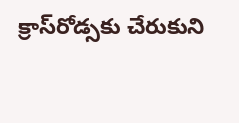క్రాస్‌రోడ్సకు చేరుకుని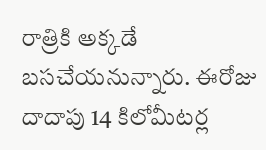రాత్రికి అక్కడే బసచేయనున్నారు. ఈరోజు దాదాపు 14 కిలోమీటర్ల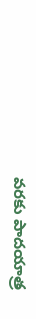వరకు పాదయాత్ర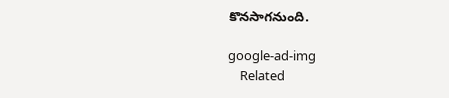కొనసాగనుంది.

google-ad-img
    Related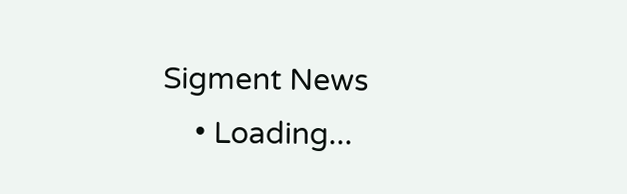Sigment News
    • Loading...